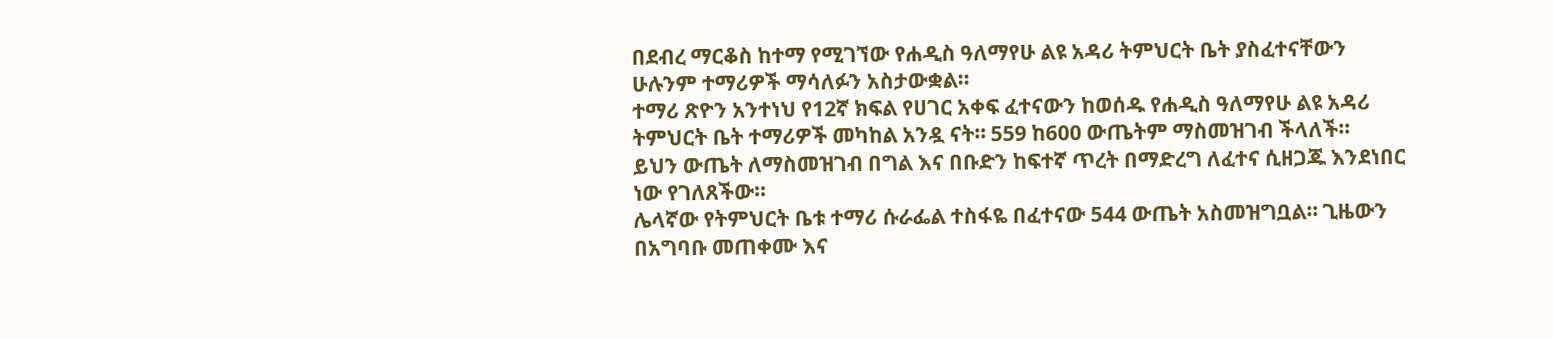በደብረ ማርቆስ ከተማ የሚገኘው የሐዲስ ዓለማየሁ ልዩ አዳሪ ትምህርት ቤት ያስፈተናቸውን ሁሉንም ተማሪዎች ማሳለፉን አስታውቋል።
ተማሪ ጽዮን አንተነህ የ12ኛ ክፍል የሀገር አቀፍ ፈተናውን ከወሰዱ የሐዲስ ዓለማየሁ ልዩ አዳሪ ትምህርት ቤት ተማሪዎች መካከል አንዷ ናት። 559 ከ600 ውጤትም ማስመዝገብ ችላለች።
ይህን ውጤት ለማስመዝገብ በግል እና በቡድን ከፍተኛ ጥረት በማድረግ ለፈተና ሲዘጋጁ እንደነበር ነው የገለጸችው።
ሌላኛው የትምህርት ቤቱ ተማሪ ሱራፌል ተስፋዬ በፈተናው 544 ውጤት አስመዝግቧል። ጊዜውን በአግባቡ መጠቀሙ እና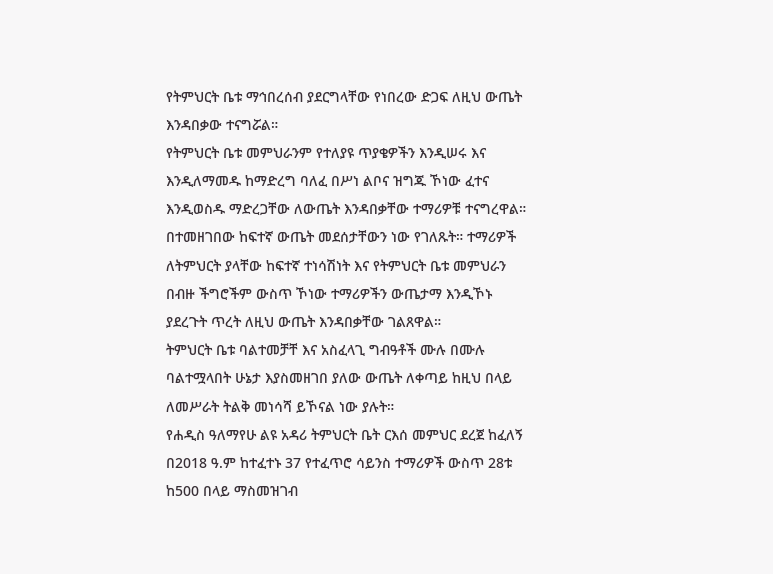የትምህርት ቤቱ ማኅበረሰብ ያደርግላቸው የነበረው ድጋፍ ለዚህ ውጤት እንዳበቃው ተናግሯል።
የትምህርት ቤቱ መምህራንም የተለያዩ ጥያቄዎችን እንዲሠሩ እና እንዲለማመዱ ከማድረግ ባለፈ በሥነ ልቦና ዝግጁ ኾነው ፈተና እንዲወስዱ ማድረጋቸው ለውጤት እንዳበቃቸው ተማሪዎቹ ተናግረዋል።
በተመዘገበው ከፍተኛ ውጤት መደሰታቸውን ነው የገለጹት። ተማሪዎች ለትምህርት ያላቸው ከፍተኛ ተነሳሽነት እና የትምህርት ቤቱ መምህራን በብዙ ችግሮችም ውስጥ ኾነው ተማሪዎችን ውጤታማ እንዲኾኑ ያደረጉት ጥረት ለዚህ ውጤት እንዳበቃቸው ገልጸዋል።
ትምህርት ቤቱ ባልተመቻቸ እና አስፈላጊ ግብዓቶች ሙሉ በሙሉ ባልተሟላበት ሁኔታ እያስመዘገበ ያለው ውጤት ለቀጣይ ከዚህ በላይ ለመሥራት ትልቅ መነሳሻ ይኾናል ነው ያሉት።
የሐዲስ ዓለማየሁ ልዩ አዳሪ ትምህርት ቤት ርእሰ መምህር ደረጀ ከፈለኝ በ2018 ዓ.ም ከተፈተኑ 37 የተፈጥሮ ሳይንስ ተማሪዎች ውስጥ 28ቱ ከ500 በላይ ማስመዝገብ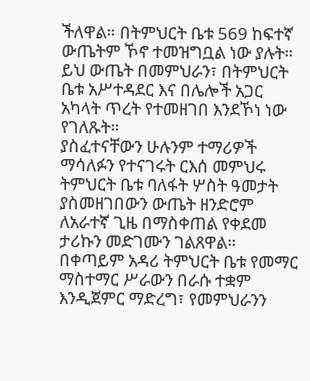ችለዋል። በትምህርት ቤቱ 569 ከፍተኛ ውጤትም ኾኖ ተመዝግቧል ነው ያሉት።
ይህ ውጤት በመምህራን፣ በትምህርት ቤቱ አሥተዳደር እና በሌሎች አጋር አካላት ጥረት የተመዘገበ እንደኾነ ነው የገለጹት።
ያስፈተናቸውን ሁሉንም ተማሪዎች ማሳለፉን የተናገሩት ርእሰ መምህሩ ትምህርት ቤቱ ባለፋት ሦስት ዓመታት ያስመዘገበውን ውጤት ዘንድሮም ለአራተኛ ጊዜ በማስቀጠል የቀደመ ታሪኩን መድገሙን ገልጸዋል።
በቀጣይም አዳሪ ትምህርት ቤቱ የመማር ማስተማር ሥራውን በራሱ ተቋም እንዲጀምር ማድረግ፣ የመምህራንን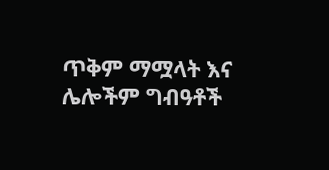ጥቅም ማሟላት እና ሌሎችም ግብዓቶች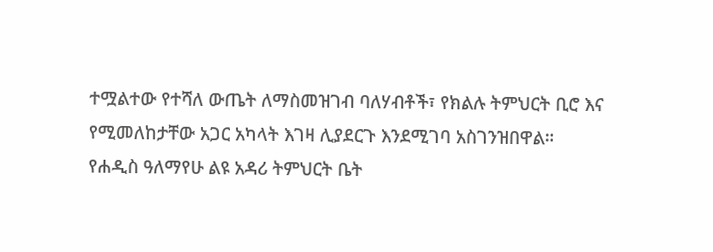ተሟልተው የተሻለ ውጤት ለማስመዝገብ ባለሃብቶች፣ የክልሉ ትምህርት ቢሮ እና የሚመለከታቸው አጋር አካላት እገዛ ሊያደርጉ እንደሚገባ አስገንዝበዋል።
የሐዲስ ዓለማየሁ ልዩ አዳሪ ትምህርት ቤት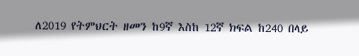ለ2019 የትምህርት ዘመን ከ9ኛ እስከ 12ኛ ክፍል ከ240 በላይ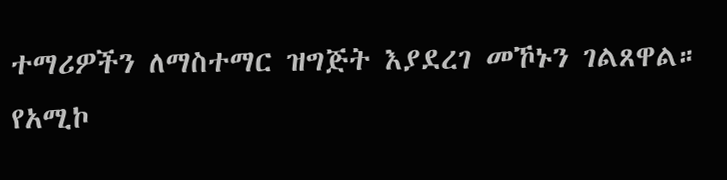ተማሪዎችን ለማስተማር ዝግጅት እያደረገ መኾኑን ገልጸዋል።
የአሚኮ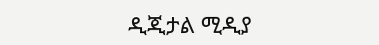ዲጂታል ሚዲያ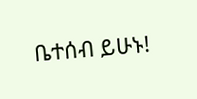ቤተሰብ ይሁኑ!